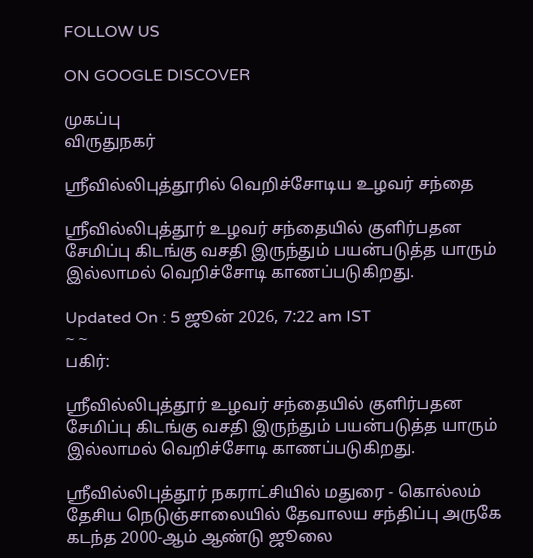FOLLOW US

ON GOOGLE DISCOVER

முகப்பு
விருதுநகர்

ஸ்ரீவில்லிபுத்தூரில் வெறிச்சோடிய உழவர் சந்தை

ஸ்ரீவில்லிபுத்தூர் உழவர் சந்தையில் குளிர்பதன சேமிப்பு கிடங்கு வசதி இருந்தும் பயன்படுத்த யாரும் இல்லாமல் வெறிச்சோடி காணப்படுகிறது.

Updated On : 5 ஜூன் 2026, 7:22 am IST
~ ~
பகிர்:

ஸ்ரீவில்லிபுத்தூர் உழவர் சந்தையில் குளிர்பதன சேமிப்பு கிடங்கு வசதி இருந்தும் பயன்படுத்த யாரும் இல்லாமல் வெறிச்சோடி காணப்படுகிறது.

ஸ்ரீவில்லிபுத்தூர் நகராட்சியில் மதுரை - கொல்லம் தேசிய நெடுஞ்சாலையில் தேவாலய சந்திப்பு அருகே கடந்த 2000-ஆம் ஆண்டு ஜூலை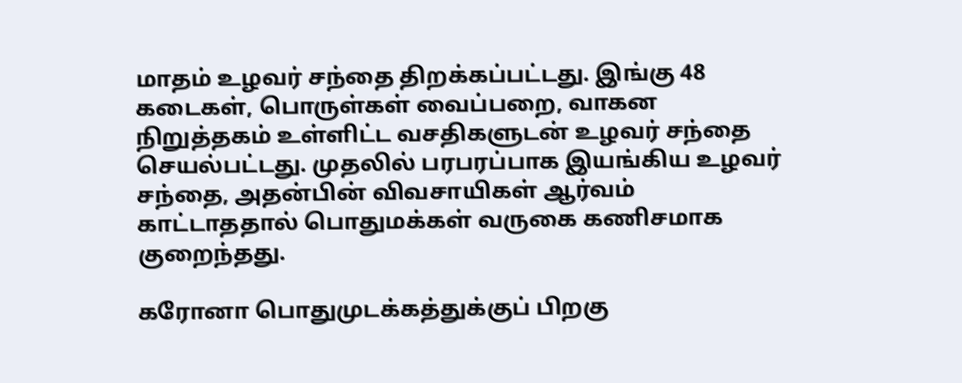மாதம் உழவர் சந்தை திறக்கப்பட்டது. இங்கு 48 கடைகள், பொருள்கள் வைப்பறை, வாகன நிறுத்தகம் உள்ளிட்ட வசதிகளுடன் உழவர் சந்தை செயல்பட்டது. முதலில் பரபரப்பாக இயங்கிய உழவர் சந்தை, அதன்பின் விவசாயிகள் ஆர்வம் காட்டாததால் பொதுமக்கள் வருகை கணிசமாக குறைந்தது.

கரோனா பொதுமுடக்கத்துக்குப் பிறகு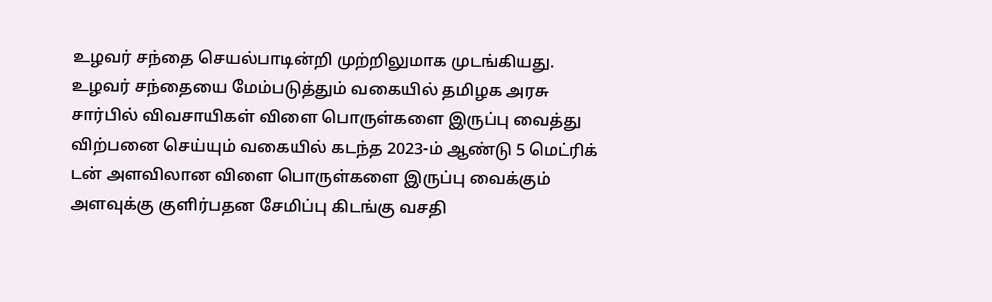உழவர் சந்தை செயல்பாடின்றி முற்றிலுமாக முடங்கியது. உழவர் சந்தையை மேம்படுத்தும் வகையில் தமிழக அரசு சார்பில் விவசாயிகள் விளை பொருள்களை இருப்பு வைத்து விற்பனை செய்யும் வகையில் கடந்த 2023-ம் ஆண்டு 5 மெட்ரிக் டன் அளவிலான விளை பொருள்களை இருப்பு வைக்கும் அளவுக்கு குளிர்பதன சேமிப்பு கிடங்கு வசதி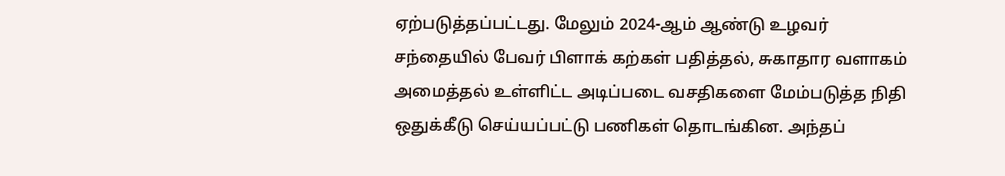ஏற்படுத்தப்பட்டது. மேலும் 2024-ஆம் ஆண்டு உழவர் சந்தையில் பேவர் பிளாக் கற்கள் பதித்தல், சுகாதார வளாகம் அமைத்தல் உள்ளிட்ட அடிப்படை வசதிகளை மேம்படுத்த நிதி ஒதுக்கீடு செய்யப்பட்டு பணிகள் தொடங்கின. அந்தப்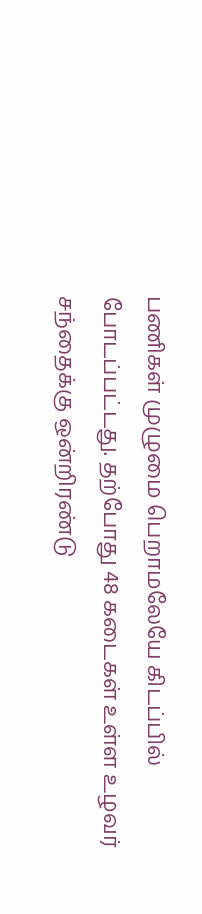பணிகள் முழுமை பெறாமலேயே கிடப்பில் போடப்பட்டது. தற்போது 48 கடைகள் உள்ள உழவர் சந்தைக்கு ஒன்றிரண்டு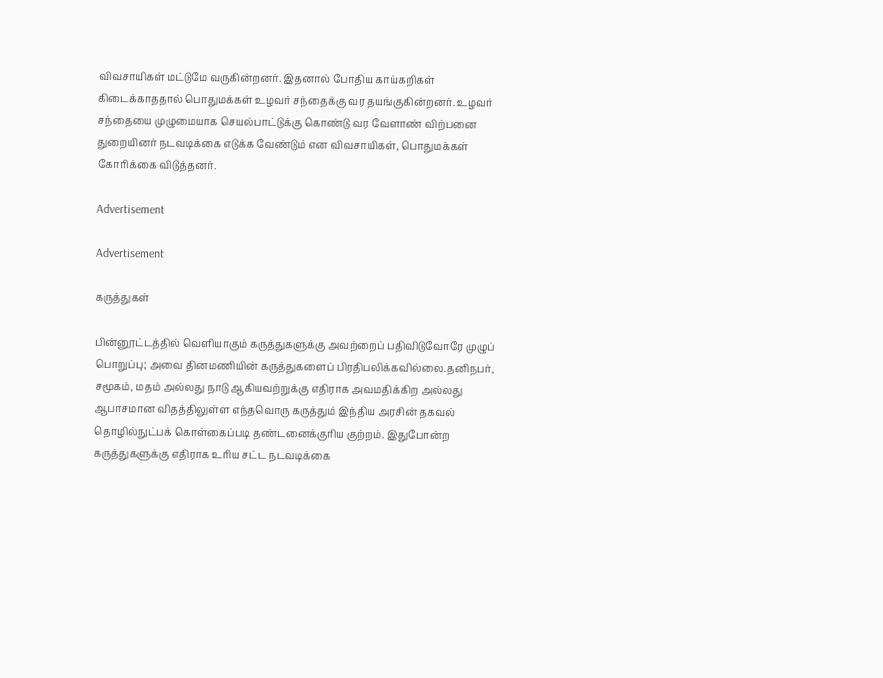விவசாயிகள் மட்டுமே வருகின்றனர். இதனால் போதிய காய்கறிகள் கிடைக்காததால் பொதுமக்கள் உழவர் சந்தைக்கு வர தயங்குகின்றனர். உழவர் சந்தையை முழுமையாக செயல்பாட்டுக்கு கொண்டு வர வேளாண் விற்பனை துறையினர் நடவடிக்கை எடுக்க வேண்டும் என விவசாயிகள், பொதுமக்கள் கோரிக்கை விடுத்தனர்.

Advertisement

Advertisement

கருத்துகள்

பின்னூட்டத்தில் வெளியாகும் கருத்துகளுக்கு அவற்றைப் பதிவிடுவோரே முழுப் பொறுப்பு; அவை தினமணியின் கருத்துகளைப் பிரதிபலிக்கவில்லை.தனிநபர், சமூகம், மதம் அல்லது நாடு ஆகியவற்றுக்கு எதிராக அவமதிக்கிற அல்லது ஆபாசமான விதத்திலுள்ள எந்தவொரு கருத்தும் இந்திய அரசின் தகவல் தொழில்நுட்பக் கொள்கைப்படி தண்டனைக்குரிய குற்றம். இதுபோன்ற கருத்துகளுக்கு எதிராக உரிய சட்ட நடவடிக்கை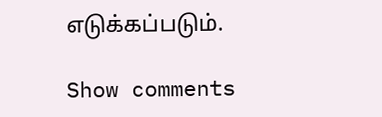எடுக்கப்படும்.

Show comments